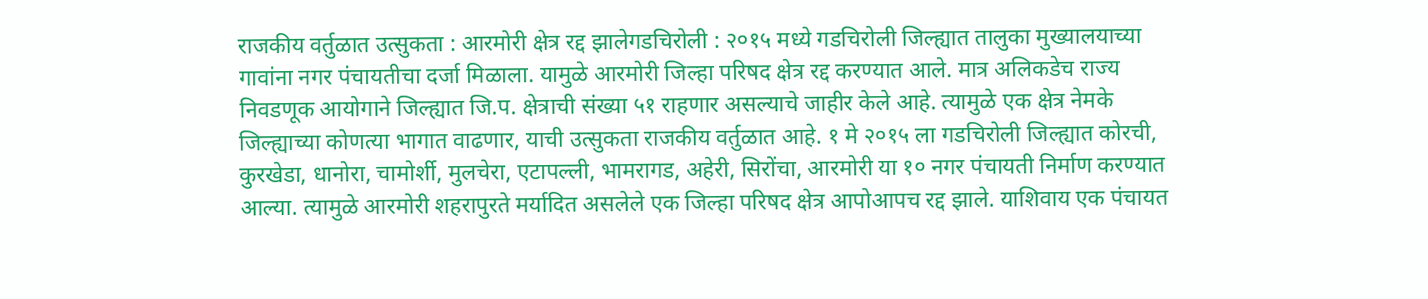राजकीय वर्तुळात उत्सुकता : आरमोरी क्षेत्र रद्द झालेगडचिरोली : २०१५ मध्ये गडचिरोली जिल्ह्यात तालुका मुख्यालयाच्या गावांना नगर पंचायतीचा दर्जा मिळाला. यामुळे आरमोरी जिल्हा परिषद क्षेत्र रद्द करण्यात आले. मात्र अलिकडेच राज्य निवडणूक आयोगाने जिल्ह्यात जि.प. क्षेत्राची संख्या ५१ राहणार असल्याचे जाहीर केले आहे. त्यामुळे एक क्षेत्र नेमके जिल्ह्याच्या कोणत्या भागात वाढणार, याची उत्सुकता राजकीय वर्तुळात आहे. १ मे २०१५ ला गडचिरोली जिल्ह्यात कोरची, कुरखेडा, धानोरा, चामोर्शी, मुलचेरा, एटापल्ली, भामरागड, अहेरी, सिरोंचा, आरमोरी या १० नगर पंचायती निर्माण करण्यात आल्या. त्यामुळे आरमोरी शहरापुरते मर्यादित असलेले एक जिल्हा परिषद क्षेत्र आपोआपच रद्द झाले. याशिवाय एक पंचायत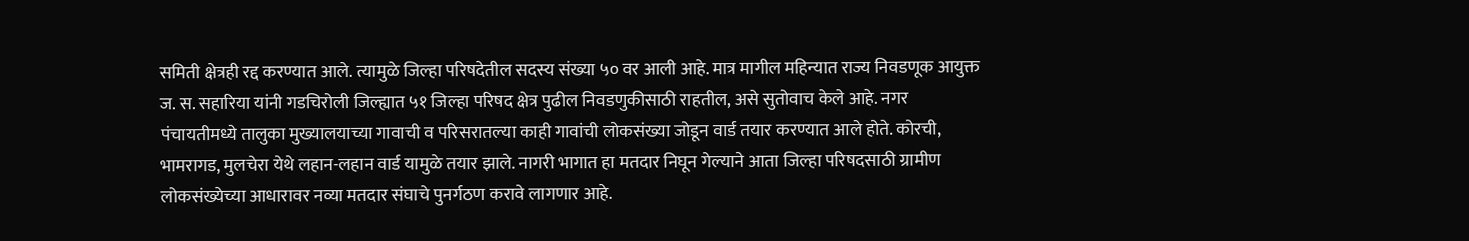समिती क्षेत्रही रद्द करण्यात आले. त्यामुळे जिल्हा परिषदेतील सदस्य संख्या ५० वर आली आहे. मात्र मागील महिन्यात राज्य निवडणूक आयुक्त ज. स. सहारिया यांनी गडचिरोली जिल्ह्यात ५१ जिल्हा परिषद क्षेत्र पुढील निवडणुकीसाठी राहतील, असे सुतोवाच केले आहे. नगर पंचायतीमध्ये तालुका मुख्यालयाच्या गावाची व परिसरातल्या काही गावांची लोकसंख्या जोडून वार्ड तयार करण्यात आले होते. कोरची, भामरागड, मुलचेरा येथे लहान-लहान वार्ड यामुळे तयार झाले. नागरी भागात हा मतदार निघून गेल्याने आता जिल्हा परिषदसाठी ग्रामीण लोकसंख्येच्या आधारावर नव्या मतदार संघाचे पुनर्गठण करावे लागणार आहे.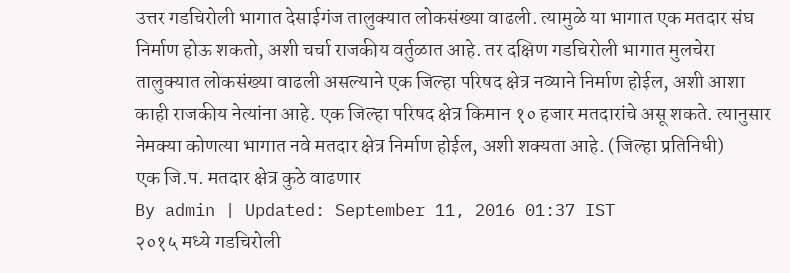उत्तर गडचिरोली भागात देसाईगंज तालुक्यात लोकसंख्या वाढली. त्यामुळे या भागात एक मतदार संघ निर्माण होऊ शकतो, अशी चर्चा राजकीय वर्तुळात आहे. तर दक्षिण गडचिरोली भागात मुलचेरा तालुक्यात लोकसंख्या वाढली असल्याने एक जिल्हा परिषद क्षेत्र नव्याने निर्माण होईल, अशी आशा काही राजकीय नेत्यांना आहे. एक जिल्हा परिषद क्षेत्र किमान १० हजार मतदारांचे असू शकते. त्यानुसार नेमक्या कोणत्या भागात नवे मतदार क्षेत्र निर्माण होईल, अशी शक्यता आहे. (जिल्हा प्रतिनिधी)
एक जि.प. मतदार क्षेत्र कुठे वाढणार
By admin | Updated: September 11, 2016 01:37 IST
२०१५ मध्ये गडचिरोली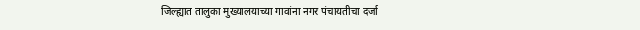जिल्ह्यात तालुका मुख्यालयाच्या गावांना नगर पंचायतीचा दर्जा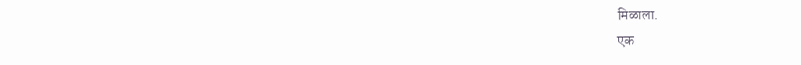मिळाला.
एक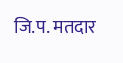जि.प. मतदार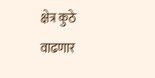क्षेत्र कुठे वाढणार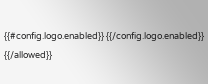{{#config.logo.enabled}} {{/config.logo.enabled}}
{{/allowed}}